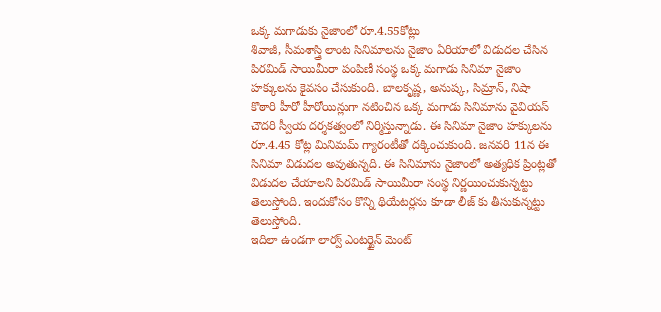ఒక్క మగాడుకు నైజాంలో రూ.4.55కోట్లు
శివాజీ, సీమశాస్త్రి లాంట సినిమాలను నైజాం ఏరియాలో విడుదల చేసిన పిరమిడ్ సాయిమీరా పంపిణీ సంస్థ ఒక్క మగాడు సినిమా నైజాం హక్కులను కైవసం చేసుకుంది. బాలకృష్ణ, అనుష్క, సిమ్రాన్, నిషా కొఠారి హీరో హీరోయిన్లుగా నటించిన ఒక్క మగాడు సినిమాను వైవియస్ చౌదరి స్వీయ దర్శకత్వంలో నిర్మిస్తున్నాడు. ఈ సినిమా నైజాం హక్కులను రూ.4.45 కోట్ల మినిమమ్ గ్యారంటీతో దక్కించుకుంది. జనవరి 11న ఈ సినిమా విడుదల అవుతున్నది. ఈ సినిమాను నైజాంలో అత్యధిక ప్రింట్లతో విడుదల చేయాలని పిరమిడ్ సాయిమీరా సంస్థ నిర్ణయించుకున్నట్టు తెలుస్తోంది. ఇందుకోసం కొన్ని థియేటర్లను కూడా లీజ్ కు తీసుకున్నట్టు తెలుస్తోంది.
ఇదిలా ఉండగా లార్వ్ ఎంటర్టైన్ మెంట్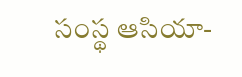సంస్థ ఆసియా-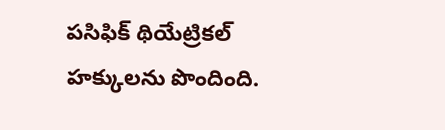పసిఫిక్ థియేట్రికల్ హక్కులను పొందింది.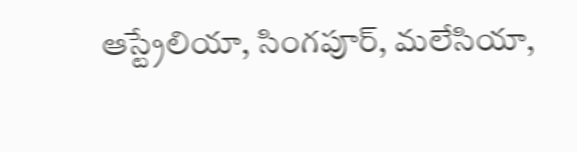ఆస్ట్రేలియా, సింగపూర్, మలేసియా,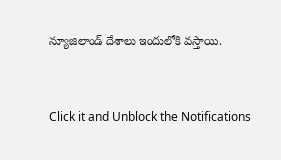న్యూజిలాండ్ దేశాలు ఇందులోకి వస్తాయి.


Click it and Unblock the Notifications